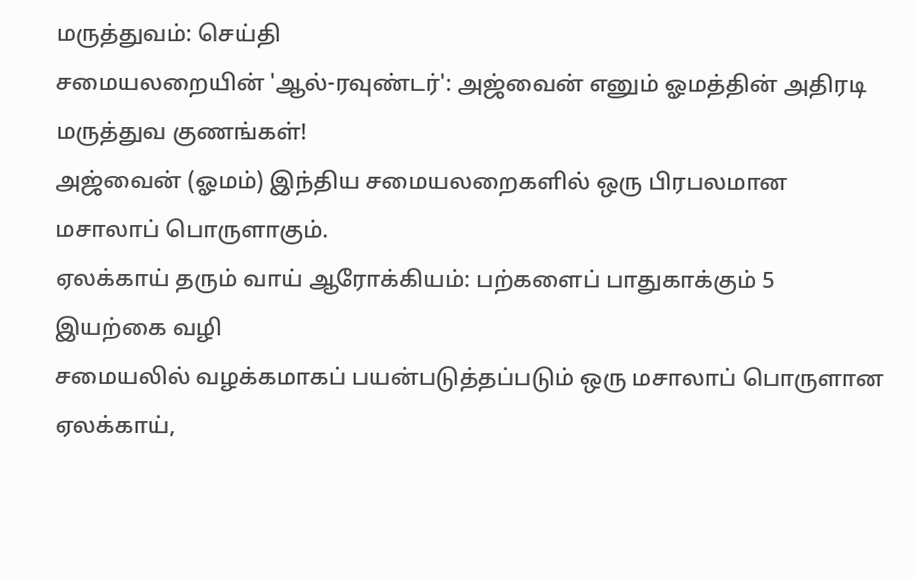மருத்துவம்: செய்தி
சமையலறையின் 'ஆல்-ரவுண்டர்': அஜ்வைன் எனும் ஓமத்தின் அதிரடி மருத்துவ குணங்கள்!
அஜ்வைன் (ஓமம்) இந்திய சமையலறைகளில் ஒரு பிரபலமான மசாலாப் பொருளாகும்.
ஏலக்காய் தரும் வாய் ஆரோக்கியம்: பற்களைப் பாதுகாக்கும் 5 இயற்கை வழி
சமையலில் வழக்கமாகப் பயன்படுத்தப்படும் ஒரு மசாலாப் பொருளான ஏலக்காய்,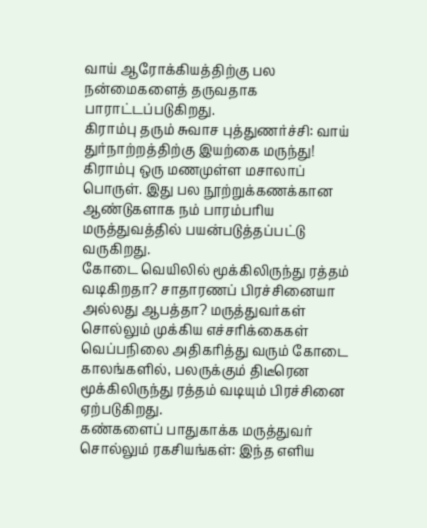வாய் ஆரோக்கியத்திற்கு பல நன்மைகளைத் தருவதாக பாராட்டப்படுகிறது.
கிராம்பு தரும் சுவாச புத்துணர்ச்சி: வாய் துர்நாற்றத்திற்கு இயற்கை மருந்து!
கிராம்பு ஒரு மணமுள்ள மசாலாப் பொருள். இது பல நூற்றுக்கணக்கான ஆண்டுகளாக நம் பாரம்பரிய மருத்துவத்தில் பயன்படுத்தப்பட்டு வருகிறது.
கோடை வெயிலில் மூக்கிலிருந்து ரத்தம் வடிகிறதா? சாதாரணப் பிரச்சினையா அல்லது ஆபத்தா? மருத்துவர்கள் சொல்லும் முக்கிய எச்சரிக்கைகள்
வெப்பநிலை அதிகரித்து வரும் கோடை காலங்களில், பலருக்கும் திடீரென மூக்கிலிருந்து ரத்தம் வடியும் பிரச்சினை ஏற்படுகிறது.
கண்களைப் பாதுகாக்க மருத்துவர் சொல்லும் ரகசியங்கள்: இந்த எளிய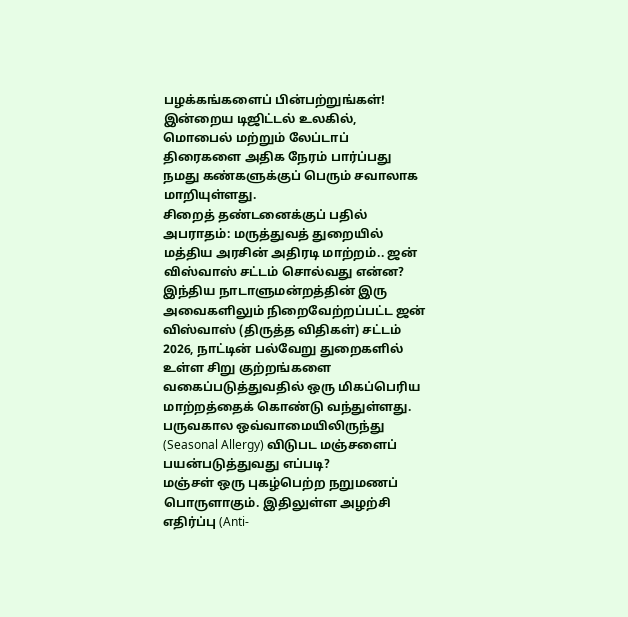பழக்கங்களைப் பின்பற்றுங்கள்!
இன்றைய டிஜிட்டல் உலகில், மொபைல் மற்றும் லேப்டாப் திரைகளை அதிக நேரம் பார்ப்பது நமது கண்களுக்குப் பெரும் சவாலாக மாறியுள்ளது.
சிறைத் தண்டனைக்குப் பதில் அபராதம்: மருத்துவத் துறையில் மத்திய அரசின் அதிரடி மாற்றம்.. ஜன் விஸ்வாஸ் சட்டம் சொல்வது என்ன?
இந்திய நாடாளுமன்றத்தின் இரு அவைகளிலும் நிறைவேற்றப்பட்ட ஜன் விஸ்வாஸ் (திருத்த விதிகள்) சட்டம் 2026, நாட்டின் பல்வேறு துறைகளில் உள்ள சிறு குற்றங்களை வகைப்படுத்துவதில் ஒரு மிகப்பெரிய மாற்றத்தைக் கொண்டு வந்துள்ளது.
பருவகால ஒவ்வாமையிலிருந்து (Seasonal Allergy) விடுபட மஞ்சளைப் பயன்படுத்துவது எப்படி?
மஞ்சள் ஒரு புகழ்பெற்ற நறுமணப் பொருளாகும். இதிலுள்ள அழற்சி எதிர்ப்பு (Anti-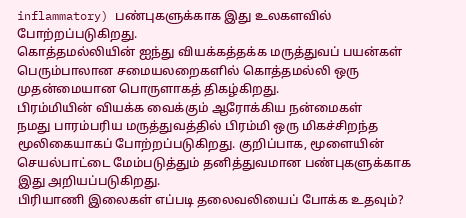inflammatory) பண்புகளுக்காக இது உலகளவில் போற்றப்படுகிறது.
கொத்தமல்லியின் ஐந்து வியக்கத்தக்க மருத்துவப் பயன்கள்
பெரும்பாலான சமையலறைகளில் கொத்தமல்லி ஒரு முதன்மையான பொருளாகத் திகழ்கிறது.
பிரம்மியின் வியக்க வைக்கும் ஆரோக்கிய நன்மைகள்
நமது பாரம்பரிய மருத்துவத்தில் பிரம்மி ஒரு மிகச்சிறந்த மூலிகையாகப் போற்றப்படுகிறது. குறிப்பாக, மூளையின் செயல்பாட்டை மேம்படுத்தும் தனித்துவமான பண்புகளுக்காக இது அறியப்படுகிறது.
பிரியாணி இலைகள் எப்படி தலைவலியைப் போக்க உதவும்?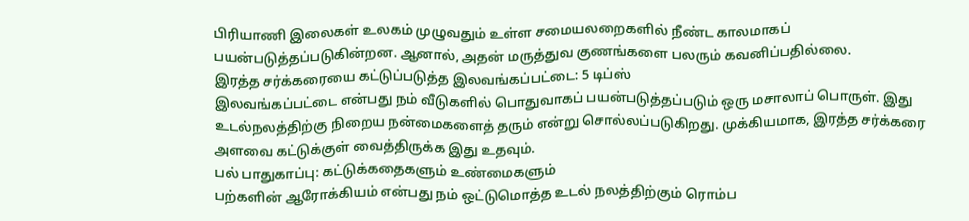பிரியாணி இலைகள் உலகம் முழுவதும் உள்ள சமையலறைகளில் நீண்ட காலமாகப் பயன்படுத்தப்படுகின்றன. ஆனால், அதன் மருத்துவ குணங்களை பலரும் கவனிப்பதில்லை.
இரத்த சர்க்கரையை கட்டுப்படுத்த இலவங்கப்பட்டை: 5 டிப்ஸ்
இலவங்கப்பட்டை என்பது நம் வீடுகளில் பொதுவாகப் பயன்படுத்தப்படும் ஒரு மசாலாப் பொருள். இது உடல்நலத்திற்கு நிறைய நன்மைகளைத் தரும் என்று சொல்லப்படுகிறது. முக்கியமாக, இரத்த சர்க்கரை அளவை கட்டுக்குள் வைத்திருக்க இது உதவும்.
பல் பாதுகாப்பு: கட்டுக்கதைகளும் உண்மைகளும்
பற்களின் ஆரோக்கியம் என்பது நம் ஒட்டுமொத்த உடல் நலத்திற்கும் ரொம்ப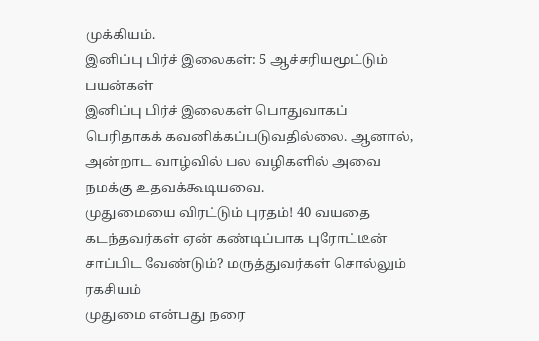முக்கியம்.
இனிப்பு பிர்ச் இலைகள்: 5 ஆச்சரியமூட்டும் பயன்கள்
இனிப்பு பிர்ச் இலைகள் பொதுவாகப் பெரிதாகக் கவனிக்கப்படுவதில்லை. ஆனால், அன்றாட வாழ்வில் பல வழிகளில் அவை நமக்கு உதவக்கூடியவை.
முதுமையை விரட்டும் புரதம்! 40 வயதை கடந்தவர்கள் ஏன் கண்டிப்பாக புரோட்டீன் சாப்பிட வேண்டும்? மருத்துவர்கள் சொல்லும் ரகசியம்
முதுமை என்பது நரை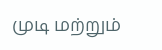முடி மற்றும்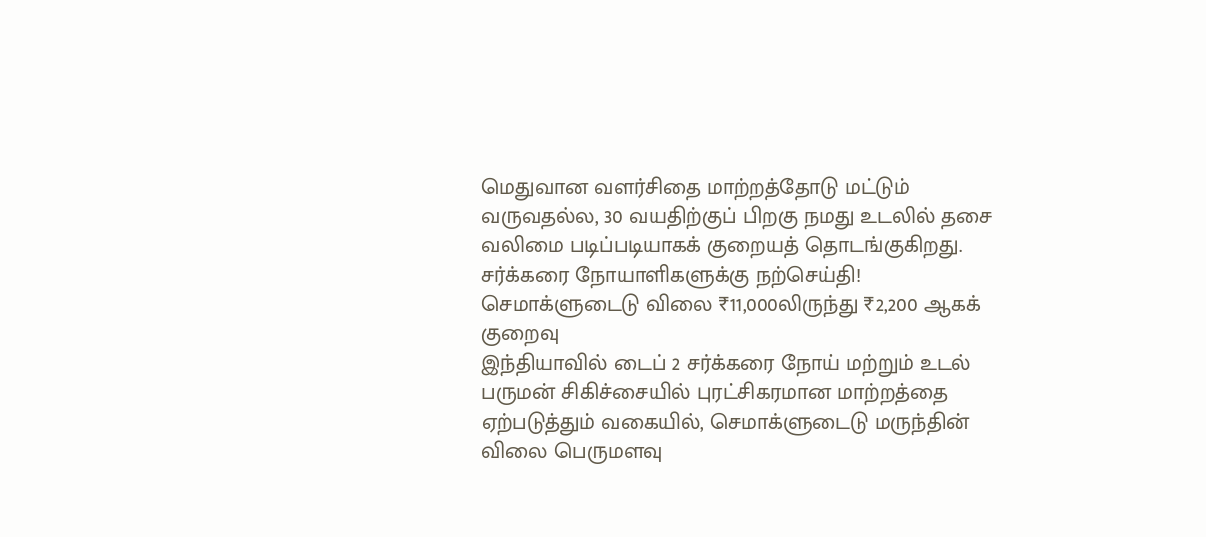மெதுவான வளர்சிதை மாற்றத்தோடு மட்டும் வருவதல்ல, 30 வயதிற்குப் பிறகு நமது உடலில் தசை வலிமை படிப்படியாகக் குறையத் தொடங்குகிறது.
சர்க்கரை நோயாளிகளுக்கு நற்செய்தி! செமாக்ளுடைடு விலை ₹11,000லிருந்து ₹2,200 ஆகக் குறைவு
இந்தியாவில் டைப் 2 சர்க்கரை நோய் மற்றும் உடல் பருமன் சிகிச்சையில் புரட்சிகரமான மாற்றத்தை ஏற்படுத்தும் வகையில், செமாக்ளுடைடு மருந்தின் விலை பெருமளவு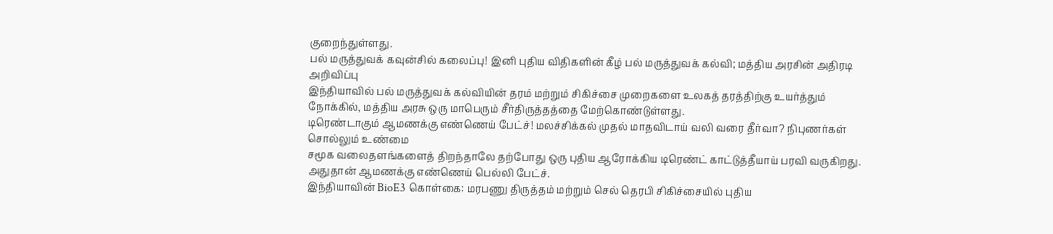குறைந்துள்ளது.
பல் மருத்துவக் கவுன்சில் கலைப்பு! இனி புதிய விதிகளின் கீழ் பல் மருத்துவக் கல்வி; மத்திய அரசின் அதிரடி அறிவிப்பு
இந்தியாவில் பல் மருத்துவக் கல்வியின் தரம் மற்றும் சிகிச்சை முறைகளை உலகத் தரத்திற்கு உயர்த்தும் நோக்கில், மத்திய அரசு ஒரு மாபெரும் சீர்திருத்தத்தை மேற்கொண்டுள்ளது.
டிரெண்டாகும் ஆமணக்கு எண்ணெய் பேட்ச்! மலச்சிக்கல் முதல் மாதவிடாய் வலி வரை தீர்வா? நிபுணர்கள் சொல்லும் உண்மை
சமூக வலைதளங்களைத் திறந்தாலே தற்போது ஒரு புதிய ஆரோக்கிய டிரெண்ட் காட்டுத்தீயாய் பரவி வருகிறது. அதுதான் ஆமணக்கு எண்ணெய் பெல்லி பேட்ச்.
இந்தியாவின் BioE3 கொள்கை: மரபணு திருத்தம் மற்றும் செல் தெரபி சிகிச்சையில் புதிய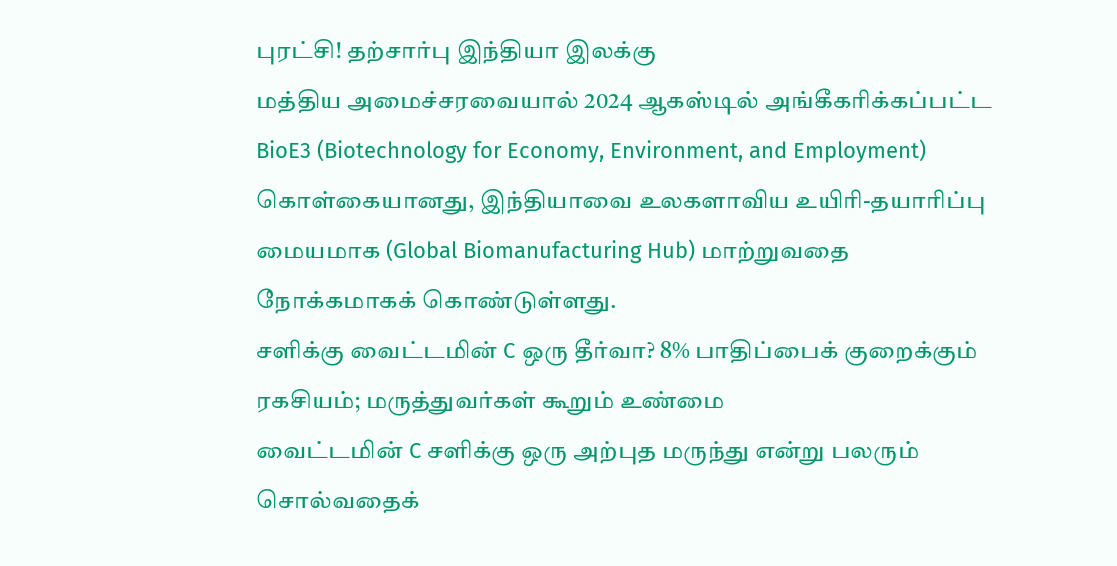புரட்சி! தற்சார்பு இந்தியா இலக்கு
மத்திய அமைச்சரவையால் 2024 ஆகஸ்டில் அங்கீகரிக்கப்பட்ட BioE3 (Biotechnology for Economy, Environment, and Employment) கொள்கையானது, இந்தியாவை உலகளாவிய உயிரி-தயாரிப்பு மையமாக (Global Biomanufacturing Hub) மாற்றுவதை நோக்கமாகக் கொண்டுள்ளது.
சளிக்கு வைட்டமின் C ஒரு தீர்வா? 8% பாதிப்பைக் குறைக்கும் ரகசியம்; மருத்துவர்கள் கூறும் உண்மை
வைட்டமின் C சளிக்கு ஒரு அற்புத மருந்து என்று பலரும் சொல்வதைக்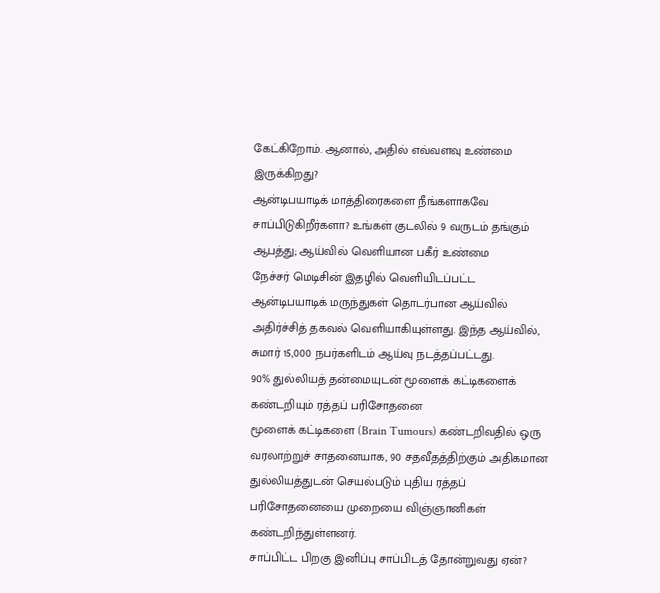கேட்கிறோம். ஆனால், அதில் எவ்வளவு உண்மை இருக்கிறது?
ஆன்டிபயாடிக் மாத்திரைகளை நீங்களாகவே சாப்பிடுகிறீர்களா? உங்கள் குடலில் 9 வருடம் தங்கும் ஆபத்து; ஆய்வில் வெளியான பகீர் உண்மை
நேச்சர் மெடிசின் இதழில் வெளியிடப்பட்ட ஆன்டிபயாடிக் மருந்துகள் தொடர்பான ஆய்வில் அதிர்ச்சித் தகவல் வெளியாகியுள்ளது. இந்த ஆய்வில், சுமார் 15,000 நபர்களிடம் ஆய்வு நடத்தப்பட்டது.
90% துல்லியத் தன்மையுடன் மூளைக் கட்டிகளைக் கண்டறியும் ரத்தப் பரிசோதனை
மூளைக் கட்டிகளை (Brain Tumours) கண்டறிவதில் ஒரு வரலாற்றுச் சாதனையாக, 90 சதவீதத்திற்கும் அதிகமான துல்லியத்துடன் செயல்படும் புதிய ரத்தப் பரிசோதனையை முறையை விஞ்ஞானிகள் கண்டறிந்துள்ளனர்.
சாப்பிட்ட பிறகு இனிப்பு சாப்பிடத் தோன்றுவது ஏன்?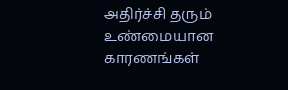அதிர்ச்சி தரும் உண்மையான காரணங்கள்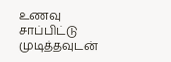உணவு சாப்பிட்டு முடித்தவுடன்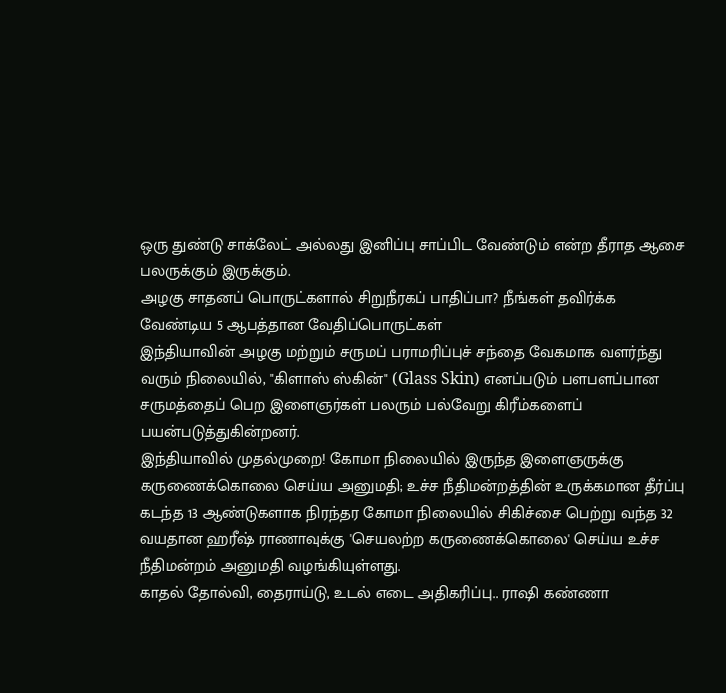ஒரு துண்டு சாக்லேட் அல்லது இனிப்பு சாப்பிட வேண்டும் என்ற தீராத ஆசை பலருக்கும் இருக்கும்.
அழகு சாதனப் பொருட்களால் சிறுநீரகப் பாதிப்பா? நீங்கள் தவிர்க்க வேண்டிய 5 ஆபத்தான வேதிப்பொருட்கள்
இந்தியாவின் அழகு மற்றும் சருமப் பராமரிப்புச் சந்தை வேகமாக வளர்ந்து வரும் நிலையில், "கிளாஸ் ஸ்கின்" (Glass Skin) எனப்படும் பளபளப்பான சருமத்தைப் பெற இளைஞர்கள் பலரும் பல்வேறு கிரீம்களைப் பயன்படுத்துகின்றனர்.
இந்தியாவில் முதல்முறை! கோமா நிலையில் இருந்த இளைஞருக்கு கருணைக்கொலை செய்ய அனுமதி; உச்ச நீதிமன்றத்தின் உருக்கமான தீர்ப்பு
கடந்த 13 ஆண்டுகளாக நிரந்தர கோமா நிலையில் சிகிச்சை பெற்று வந்த 32 வயதான ஹரீஷ் ராணாவுக்கு 'செயலற்ற கருணைக்கொலை' செய்ய உச்ச நீதிமன்றம் அனுமதி வழங்கியுள்ளது.
காதல் தோல்வி, தைராய்டு, உடல் எடை அதிகரிப்பு.. ராஷி கண்ணா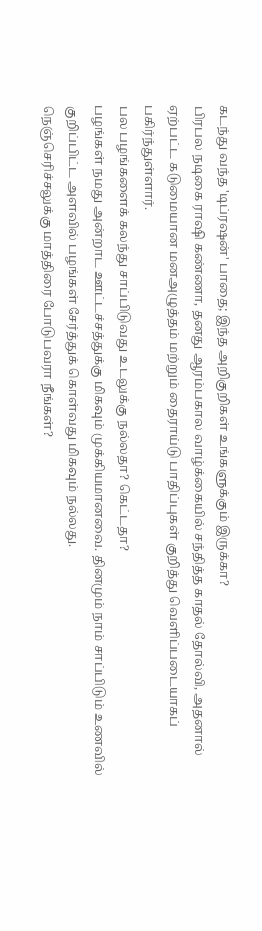கடந்து வந்த 'டிப்ரஷன்' பாதை; இந்த அறிகுறிகள் உங்களுக்கும் இருக்கா?
பிரபல நடிகை ராஷி கண்ணா, தனது ஆரம்பகால வாழ்க்கையில் சந்தித்த காதல் தோல்வி, அதனால் ஏற்பட்ட கடுமையான மனஅழுத்தம் மற்றும் தைராய்டு பாதிப்புகள் குறித்து வெளிப்படையாகப் பகிர்ந்துள்ளார்.
பல பழங்களைக் கலந்து சாப்பிடுவது உடலுக்கு நல்லதா? கெட்டதா?
பழங்கள் நமது அன்றாட ஊட்டச்சத்துக்கு மிகவும் முக்கியமானவை. தினமும் நாம் சாப்பிடும் உணவில் குறிப்பிட்ட அளவில் பழங்கள் சேர்த்துக் கொள்வது மிகவும் நல்லது.
நெஞ்செரிச்சலுக்கு மாத்திரை போடுபவரா நீங்கள்?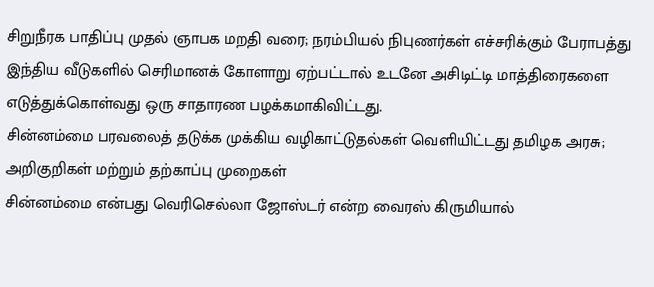சிறுநீரக பாதிப்பு முதல் ஞாபக மறதி வரை; நரம்பியல் நிபுணர்கள் எச்சரிக்கும் பேராபத்து
இந்திய வீடுகளில் செரிமானக் கோளாறு ஏற்பட்டால் உடனே அசிடிட்டி மாத்திரைகளை எடுத்துக்கொள்வது ஒரு சாதாரண பழக்கமாகிவிட்டது.
சின்னம்மை பரவலைத் தடுக்க முக்கிய வழிகாட்டுதல்கள் வெளியிட்டது தமிழக அரசு; அறிகுறிகள் மற்றும் தற்காப்பு முறைகள்
சின்னம்மை என்பது வெரிசெல்லா ஜோஸ்டர் என்ற வைரஸ் கிருமியால்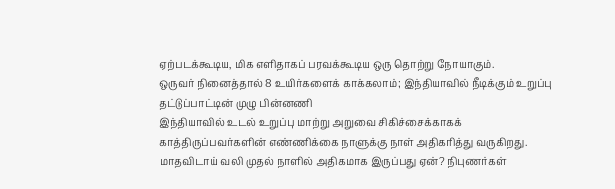ஏற்படக்கூடிய, மிக எளிதாகப் பரவக்கூடிய ஒரு தொற்று நோயாகும்.
ஒருவர் நினைத்தால் 8 உயிர்களைக் காக்கலாம்; இந்தியாவில் நீடிக்கும் உறுப்பு தட்டுப்பாட்டின் முழு பின்னணி
இந்தியாவில் உடல் உறுப்பு மாற்று அறுவை சிகிச்சைக்காகக் காத்திருப்பவர்களின் எண்ணிக்கை நாளுக்கு நாள் அதிகரித்து வருகிறது.
மாதவிடாய் வலி முதல் நாளில் அதிகமாக இருப்பது ஏன்? நிபுணர்கள்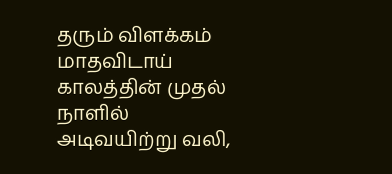தரும் விளக்கம்
மாதவிடாய் காலத்தின் முதல் நாளில் அடிவயிற்று வலி,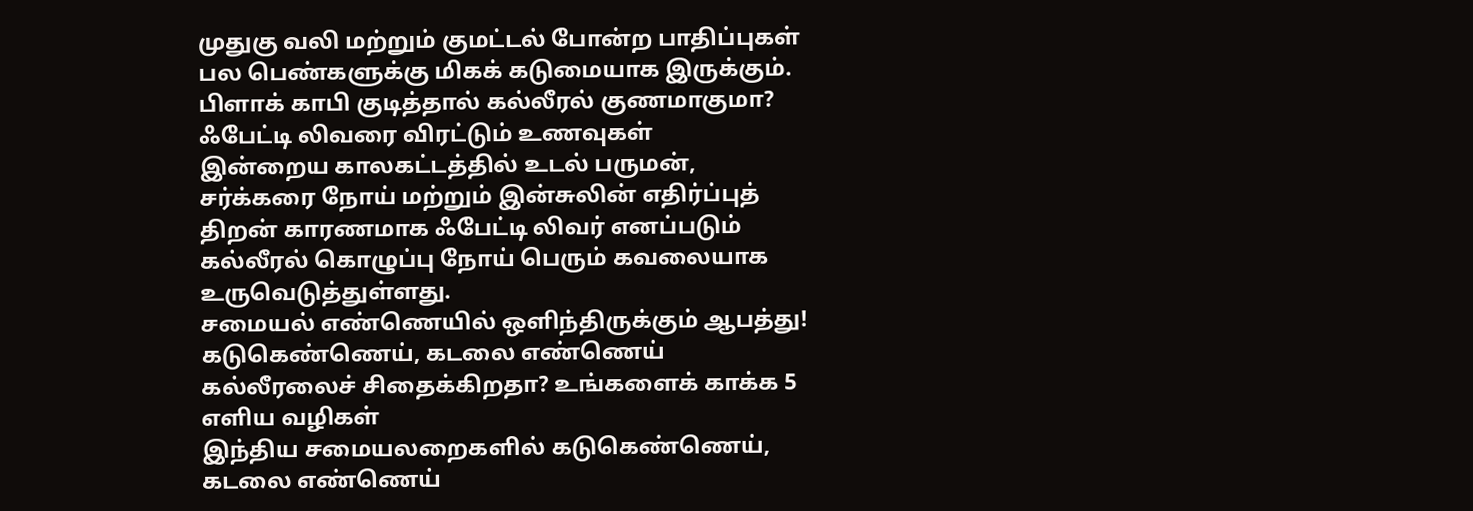முதுகு வலி மற்றும் குமட்டல் போன்ற பாதிப்புகள் பல பெண்களுக்கு மிகக் கடுமையாக இருக்கும்.
பிளாக் காபி குடித்தால் கல்லீரல் குணமாகுமா? ஃபேட்டி லிவரை விரட்டும் உணவுகள்
இன்றைய காலகட்டத்தில் உடல் பருமன், சர்க்கரை நோய் மற்றும் இன்சுலின் எதிர்ப்புத் திறன் காரணமாக ஃபேட்டி லிவர் எனப்படும் கல்லீரல் கொழுப்பு நோய் பெரும் கவலையாக உருவெடுத்துள்ளது.
சமையல் எண்ணெயில் ஒளிந்திருக்கும் ஆபத்து! கடுகெண்ணெய், கடலை எண்ணெய் கல்லீரலைச் சிதைக்கிறதா? உங்களைக் காக்க 5 எளிய வழிகள்
இந்திய சமையலறைகளில் கடுகெண்ணெய், கடலை எண்ணெய்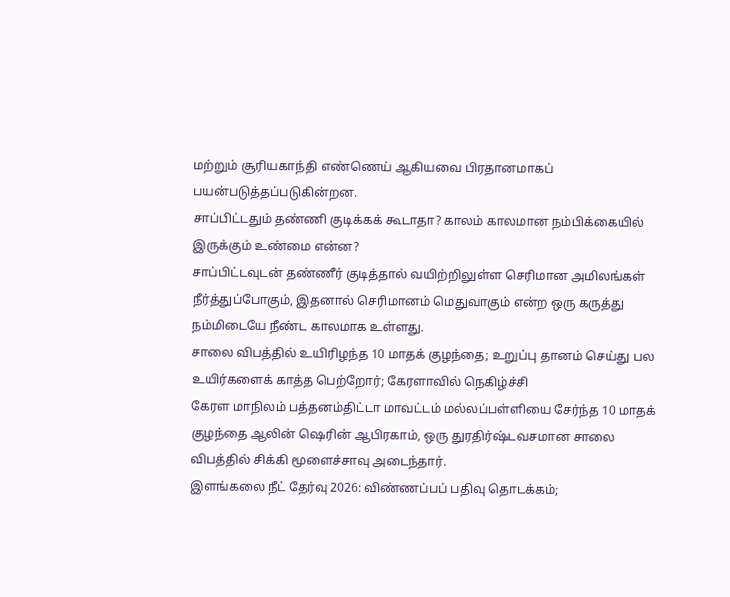மற்றும் சூரியகாந்தி எண்ணெய் ஆகியவை பிரதானமாகப் பயன்படுத்தப்படுகின்றன.
சாப்பிட்டதும் தண்ணி குடிக்கக் கூடாதா? காலம் காலமான நம்பிக்கையில் இருக்கும் உண்மை என்ன?
சாப்பிட்டவுடன் தண்ணீர் குடித்தால் வயிற்றிலுள்ள செரிமான அமிலங்கள் நீர்த்துப்போகும், இதனால் செரிமானம் மெதுவாகும் என்ற ஒரு கருத்து நம்மிடையே நீண்ட காலமாக உள்ளது.
சாலை விபத்தில் உயிரிழந்த 10 மாதக் குழந்தை; உறுப்பு தானம் செய்து பல உயிர்களைக் காத்த பெற்றோர்; கேரளாவில் நெகிழ்ச்சி
கேரள மாநிலம் பத்தனம்திட்டா மாவட்டம் மல்லப்பள்ளியை சேர்ந்த 10 மாதக் குழந்தை ஆலின் ஷெரின் ஆபிரகாம், ஒரு துரதிர்ஷ்டவசமான சாலை விபத்தில் சிக்கி மூளைச்சாவு அடைந்தார்.
இளங்கலை நீட் தேர்வு 2026: விண்ணப்பப் பதிவு தொடக்கம்;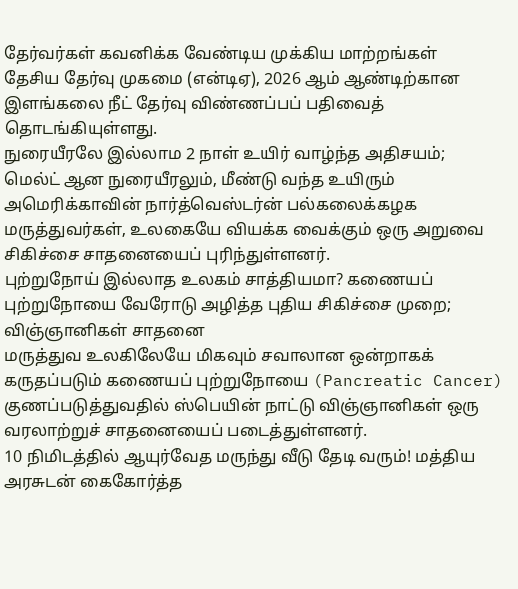தேர்வர்கள் கவனிக்க வேண்டிய முக்கிய மாற்றங்கள்
தேசிய தேர்வு முகமை (என்டிஏ), 2026 ஆம் ஆண்டிற்கான இளங்கலை நீட் தேர்வு விண்ணப்பப் பதிவைத் தொடங்கியுள்ளது.
நுரையீரலே இல்லாம 2 நாள் உயிர் வாழ்ந்த அதிசயம்; மெல்ட் ஆன நுரையீரலும், மீண்டு வந்த உயிரும்
அமெரிக்காவின் நார்த்வெஸ்டர்ன் பல்கலைக்கழக மருத்துவர்கள், உலகையே வியக்க வைக்கும் ஒரு அறுவை சிகிச்சை சாதனையைப் புரிந்துள்ளனர்.
புற்றுநோய் இல்லாத உலகம் சாத்தியமா? கணையப் புற்றுநோயை வேரோடு அழித்த புதிய சிகிச்சை முறை; விஞ்ஞானிகள் சாதனை
மருத்துவ உலகிலேயே மிகவும் சவாலான ஒன்றாகக் கருதப்படும் கணையப் புற்றுநோயை (Pancreatic Cancer) குணப்படுத்துவதில் ஸ்பெயின் நாட்டு விஞ்ஞானிகள் ஒரு வரலாற்றுச் சாதனையைப் படைத்துள்ளனர்.
10 நிமிடத்தில் ஆயுர்வேத மருந்து வீடு தேடி வரும்! மத்திய அரசுடன் கைகோர்த்த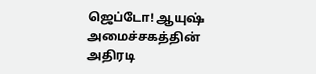ஜெப்டோ! ஆயுஷ் அமைச்சகத்தின் அதிரடி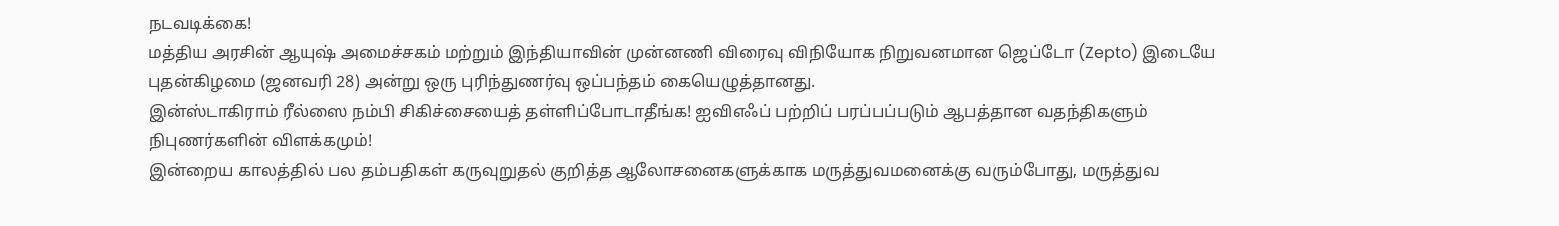நடவடிக்கை!
மத்திய அரசின் ஆயுஷ் அமைச்சகம் மற்றும் இந்தியாவின் முன்னணி விரைவு விநியோக நிறுவனமான ஜெப்டோ (Zepto) இடையே புதன்கிழமை (ஜனவரி 28) அன்று ஒரு புரிந்துணர்வு ஒப்பந்தம் கையெழுத்தானது.
இன்ஸ்டாகிராம் ரீல்ஸை நம்பி சிகிச்சையைத் தள்ளிப்போடாதீங்க! ஐவிஎஃப் பற்றிப் பரப்பப்படும் ஆபத்தான வதந்திகளும் நிபுணர்களின் விளக்கமும்!
இன்றைய காலத்தில் பல தம்பதிகள் கருவுறுதல் குறித்த ஆலோசனைகளுக்காக மருத்துவமனைக்கு வரும்போது, மருத்துவ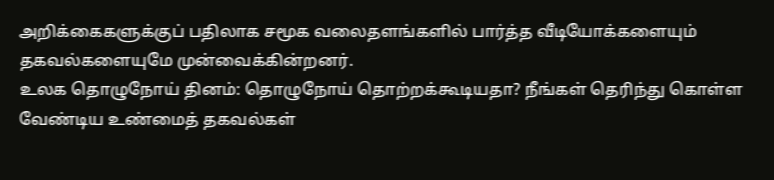அறிக்கைகளுக்குப் பதிலாக சமூக வலைதளங்களில் பார்த்த வீடியோக்களையும் தகவல்களையுமே முன்வைக்கின்றனர்.
உலக தொழுநோய் தினம்: தொழுநோய் தொற்றக்கூடியதா? நீங்கள் தெரிந்து கொள்ள வேண்டிய உண்மைத் தகவல்கள்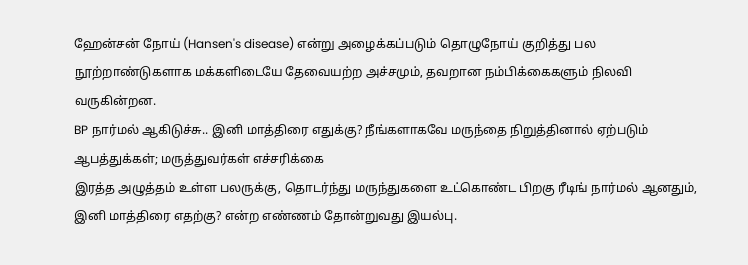ஹேன்சன் நோய் (Hansen's disease) என்று அழைக்கப்படும் தொழுநோய் குறித்து பல நூற்றாண்டுகளாக மக்களிடையே தேவையற்ற அச்சமும், தவறான நம்பிக்கைகளும் நிலவி வருகின்றன.
BP நார்மல் ஆகிடுச்சு.. இனி மாத்திரை எதுக்கு? நீங்களாகவே மருந்தை நிறுத்தினால் ஏற்படும் ஆபத்துக்கள்; மருத்துவர்கள் எச்சரிக்கை
இரத்த அழுத்தம் உள்ள பலருக்கு, தொடர்ந்து மருந்துகளை உட்கொண்ட பிறகு ரீடிங் நார்மல் ஆனதும், இனி மாத்திரை எதற்கு? என்ற எண்ணம் தோன்றுவது இயல்பு.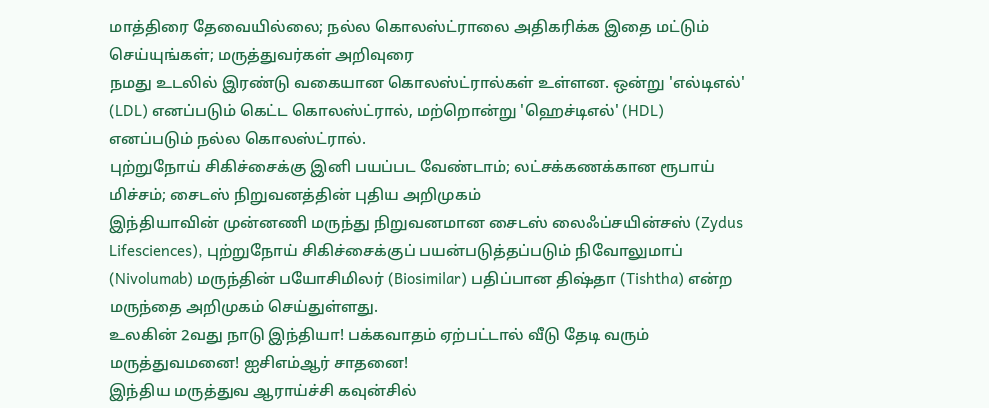மாத்திரை தேவையில்லை; நல்ல கொலஸ்ட்ராலை அதிகரிக்க இதை மட்டும் செய்யுங்கள்; மருத்துவர்கள் அறிவுரை
நமது உடலில் இரண்டு வகையான கொலஸ்ட்ரால்கள் உள்ளன. ஒன்று 'எல்டிஎல்' (LDL) எனப்படும் கெட்ட கொலஸ்ட்ரால், மற்றொன்று 'ஹெச்டிஎல்' (HDL) எனப்படும் நல்ல கொலஸ்ட்ரால்.
புற்றுநோய் சிகிச்சைக்கு இனி பயப்பட வேண்டாம்; லட்சக்கணக்கான ரூபாய் மிச்சம்; சைடஸ் நிறுவனத்தின் புதிய அறிமுகம்
இந்தியாவின் முன்னணி மருந்து நிறுவனமான சைடஸ் லைஃப்சயின்சஸ் (Zydus Lifesciences), புற்றுநோய் சிகிச்சைக்குப் பயன்படுத்தப்படும் நிவோலுமாப் (Nivolumab) மருந்தின் பயோசிமிலர் (Biosimilar) பதிப்பான திஷ்தா (Tishtha) என்ற மருந்தை அறிமுகம் செய்துள்ளது.
உலகின் 2வது நாடு இந்தியா! பக்கவாதம் ஏற்பட்டால் வீடு தேடி வரும் மருத்துவமனை! ஐசிஎம்ஆர் சாதனை!
இந்திய மருத்துவ ஆராய்ச்சி கவுன்சில்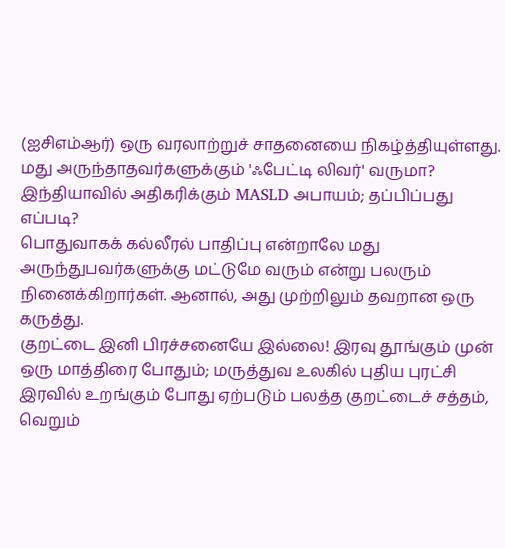(ஐசிஎம்ஆர்) ஒரு வரலாற்றுச் சாதனையை நிகழ்த்தியுள்ளது.
மது அருந்தாதவர்களுக்கும் 'ஃபேட்டி லிவர்' வருமா? இந்தியாவில் அதிகரிக்கும் MASLD அபாயம்; தப்பிப்பது எப்படி?
பொதுவாகக் கல்லீரல் பாதிப்பு என்றாலே மது அருந்துபவர்களுக்கு மட்டுமே வரும் என்று பலரும் நினைக்கிறார்கள். ஆனால், அது முற்றிலும் தவறான ஒரு கருத்து.
குறட்டை இனி பிரச்சனையே இல்லை! இரவு தூங்கும் முன் ஒரு மாத்திரை போதும்; மருத்துவ உலகில் புதிய புரட்சி
இரவில் உறங்கும் போது ஏற்படும் பலத்த குறட்டைச் சத்தம், வெறும்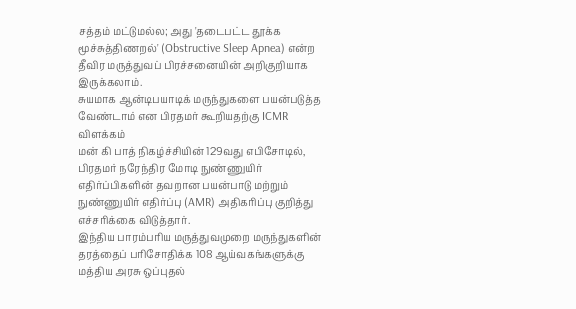சத்தம் மட்டுமல்ல; அது 'தடைபட்ட தூக்க மூச்சுத்திணறல்' (Obstructive Sleep Apnea) என்ற தீவிர மருத்துவப் பிரச்சனையின் அறிகுறியாக இருக்கலாம்.
சுயமாக ஆன்டிபயாடிக் மருந்துகளை பயன்படுத்த வேண்டாம் என பிரதமர் கூறியதற்கு ICMR விளக்கம்
மன் கி பாத் நிகழ்ச்சியின் 129வது எபிசோடில், பிரதமர் நரேந்திர மோடி நுண்ணுயிர் எதிர்ப்பிகளின் தவறான பயன்பாடு மற்றும் நுண்ணுயிர் எதிர்ப்பு (AMR) அதிகரிப்பு குறித்து எச்சரிக்கை விடுத்தார்.
இந்திய பாரம்பரிய மருத்துவமுறை மருந்துகளின் தரத்தைப் பரிசோதிக்க 108 ஆய்வகங்களுக்கு மத்திய அரசு ஒப்புதல்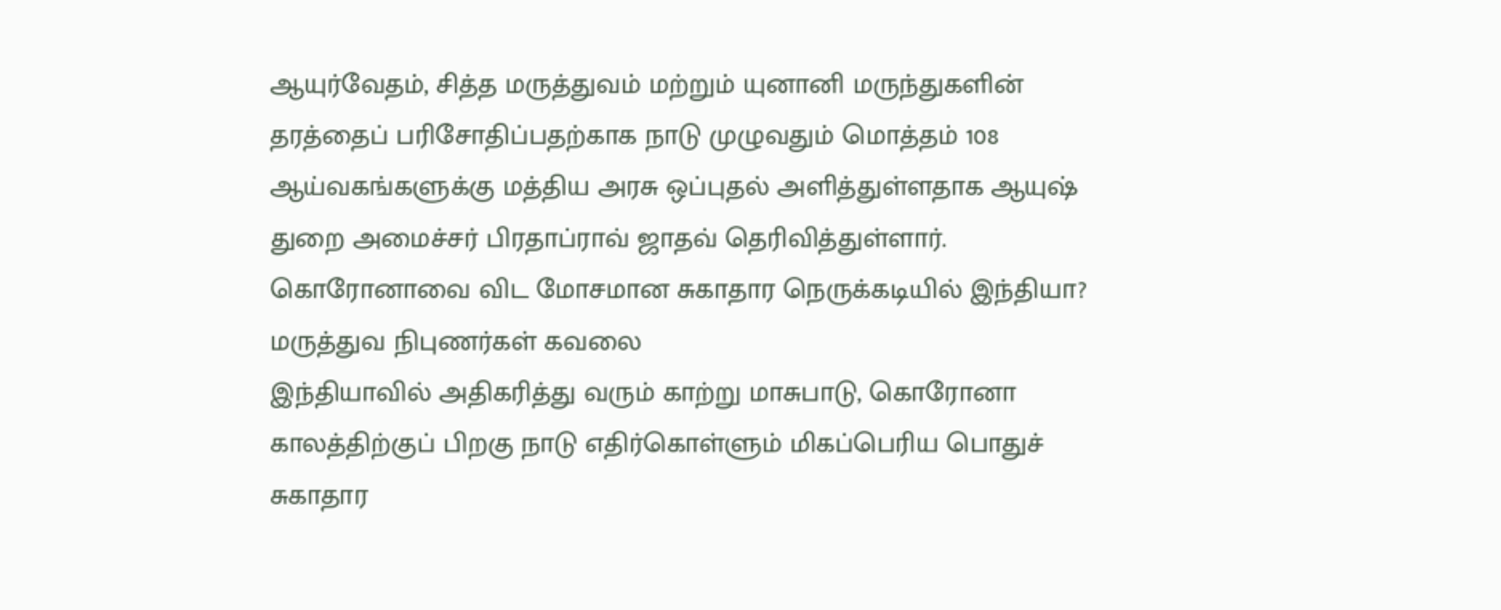ஆயுர்வேதம், சித்த மருத்துவம் மற்றும் யுனானி மருந்துகளின் தரத்தைப் பரிசோதிப்பதற்காக நாடு முழுவதும் மொத்தம் 108 ஆய்வகங்களுக்கு மத்திய அரசு ஒப்புதல் அளித்துள்ளதாக ஆயுஷ் துறை அமைச்சர் பிரதாப்ராவ் ஜாதவ் தெரிவித்துள்ளார்.
கொரோனாவை விட மோசமான சுகாதார நெருக்கடியில் இந்தியா? மருத்துவ நிபுணர்கள் கவலை
இந்தியாவில் அதிகரித்து வரும் காற்று மாசுபாடு, கொரோனா காலத்திற்குப் பிறகு நாடு எதிர்கொள்ளும் மிகப்பெரிய பொதுச் சுகாதார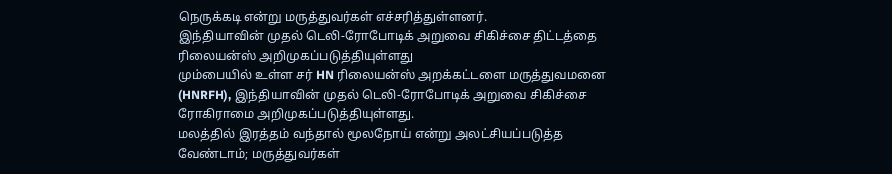நெருக்கடி என்று மருத்துவர்கள் எச்சரித்துள்ளனர்.
இந்தியாவின் முதல் டெலி-ரோபோடிக் அறுவை சிகிச்சை திட்டத்தை ரிலையன்ஸ் அறிமுகப்படுத்தியுள்ளது
மும்பையில் உள்ள சர் HN ரிலையன்ஸ் அறக்கட்டளை மருத்துவமனை (HNRFH), இந்தியாவின் முதல் டெலி-ரோபோடிக் அறுவை சிகிச்சை ரோகிராமை அறிமுகப்படுத்தியுள்ளது.
மலத்தில் இரத்தம் வந்தால் மூலநோய் என்று அலட்சியப்படுத்த வேண்டாம்; மருத்துவர்கள்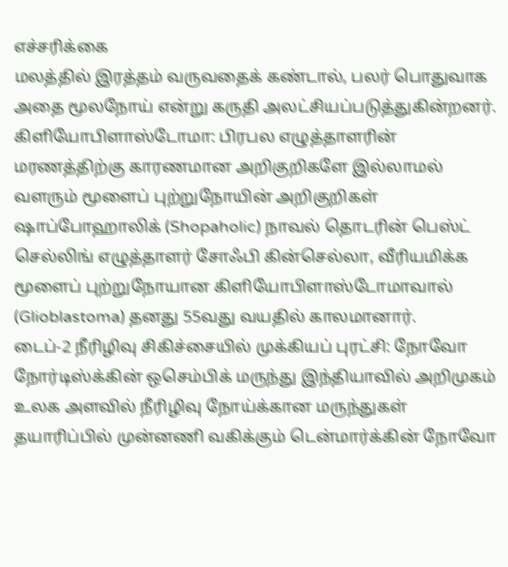எச்சரிக்கை
மலத்தில் இரத்தம் வருவதைக் கண்டால், பலர் பொதுவாக அதை மூலநோய் என்று கருதி அலட்சியப்படுத்துகின்றனர்.
கிளியோபிளாஸ்டோமா: பிரபல எழுத்தாளரின் மரணத்திற்கு காரணமான அறிகுறிகளே இல்லாமல் வளரும் மூளைப் புற்றுநோயின் அறிகுறிகள்
ஷாப்போஹாலிக் (Shopaholic) நாவல் தொடரின் பெஸ்ட் செல்லிங் எழுத்தாளர் சோஃபி கின்செல்லா, வீரியமிக்க மூளைப் புற்றுநோயான கிளியோபிளாஸ்டோமாவால் (Glioblastoma) தனது 55வது வயதில் காலமானார்.
டைப்-2 நீரிழிவு சிகிச்சையில் முக்கியப் புரட்சி: நோவோ நோர்டிஸ்க்கின் ஒசெம்பிக் மருந்து இந்தியாவில் அறிமுகம்
உலக அளவில் நீரிழிவு நோய்க்கான மருந்துகள் தயாரிப்பில் முன்னணி வகிக்கும் டென்மார்க்கின் நோவோ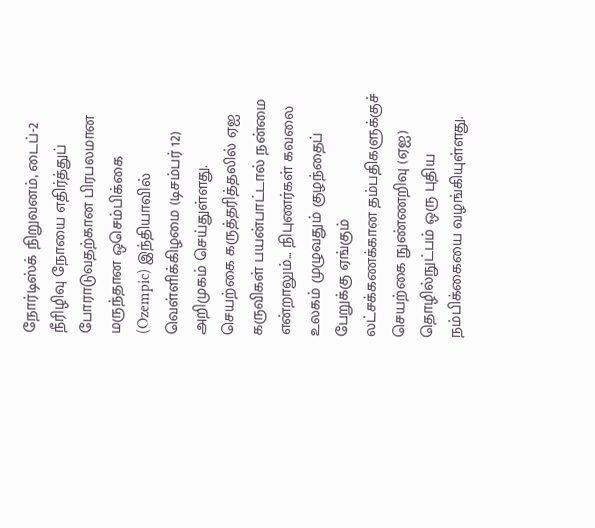நோர்டிஸ்க் நிறுவனம், டைப்-2 நீரிழிவு நோயை எதிர்த்துப் போராடுவதற்கான பிரபலமான மருந்தான ஒசெம்பிக்கை (Ozempic) இந்தியாவில் வெள்ளிக்கிழமை (டிசம்பர் 12) அறிமுகம் செய்துள்ளது.
செயற்கை கருத்தரித்தலில் ஏஐ கருவிகள் பயன்பாட்டால் நன்மை என்றாலும்... நிபுணர்கள் கவலை
உலகம் முழுவதும் குழந்தைப் பேறுக்கு ஏங்கும் லட்சக்கணக்கான தம்பதிகளுக்குச் செயற்கை நுண்ணறிவு (ஏஐ) தொழில்நுட்பம் ஒரு புதிய நம்பிக்கையை வழங்கியுள்ளது.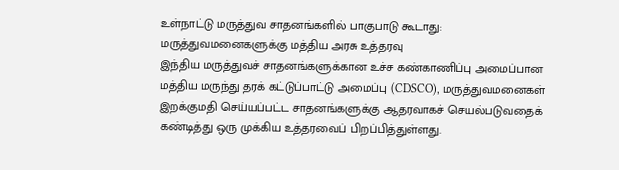உள்நாட்டு மருத்துவ சாதனங்களில் பாகுபாடு கூடாது: மருத்துவமனைகளுக்கு மத்திய அரசு உத்தரவு
இந்திய மருத்துவச் சாதனங்களுக்கான உச்ச கண்காணிப்பு அமைப்பான மத்திய மருந்து தரக் கட்டுப்பாட்டு அமைப்பு (CDSCO), மருத்துவமனைகள் இறக்குமதி செய்யப்பட்ட சாதனங்களுக்கு ஆதரவாகச் செயல்படுவதைக் கண்டித்து ஒரு முக்கிய உத்தரவைப் பிறப்பித்துள்ளது.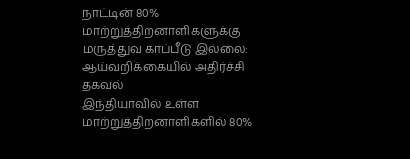நாட்டின் 80% மாற்றுத்திறனாளிகளுக்கு மருத்துவ காப்பீடு இல்லை: ஆய்வறிக்கையில் அதிர்ச்சி தகவல்
இந்தியாவில் உள்ள மாற்றுத்திறனாளிகளில் 80%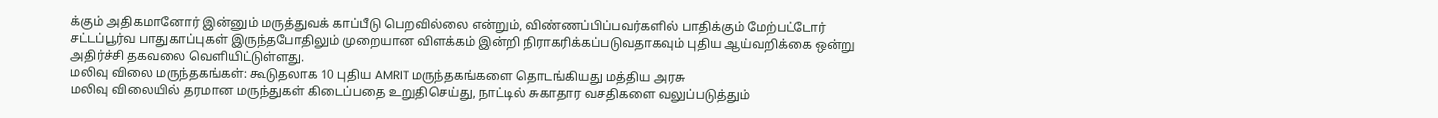க்கும் அதிகமானோர் இன்னும் மருத்துவக் காப்பீடு பெறவில்லை என்றும், விண்ணப்பிப்பவர்களில் பாதிக்கும் மேற்பட்டோர் சட்டப்பூர்வ பாதுகாப்புகள் இருந்தபோதிலும் முறையான விளக்கம் இன்றி நிராகரிக்கப்படுவதாகவும் புதிய ஆய்வறிக்கை ஒன்று அதிர்ச்சி தகவலை வெளியிட்டுள்ளது.
மலிவு விலை மருந்தகங்கள்: கூடுதலாக 10 புதிய AMRIT மருந்தகங்களை தொடங்கியது மத்திய அரசு
மலிவு விலையில் தரமான மருந்துகள் கிடைப்பதை உறுதிசெய்து, நாட்டில் சுகாதார வசதிகளை வலுப்படுத்தும்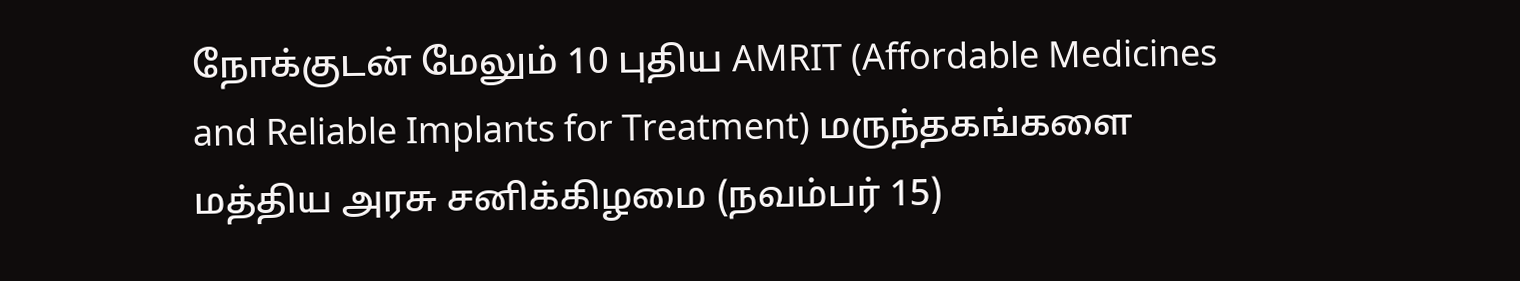நோக்குடன் மேலும் 10 புதிய AMRIT (Affordable Medicines and Reliable Implants for Treatment) மருந்தகங்களை மத்திய அரசு சனிக்கிழமை (நவம்பர் 15)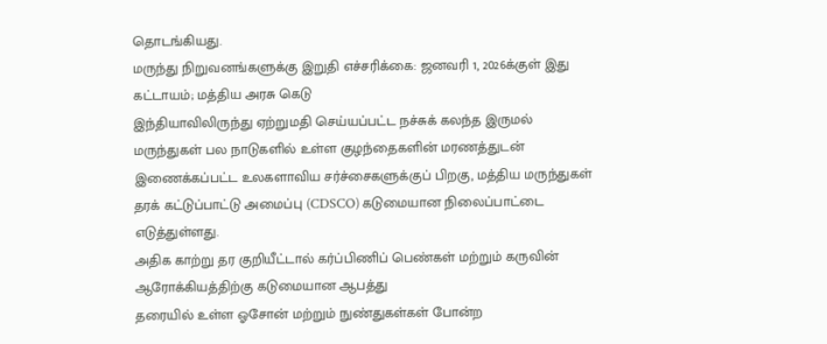தொடங்கியது.
மருந்து நிறுவனங்களுக்கு இறுதி எச்சரிக்கை: ஜனவரி 1, 2026க்குள் இது கட்டாயம்; மத்திய அரசு கெடு
இந்தியாவிலிருந்து ஏற்றுமதி செய்யப்பட்ட நச்சுக் கலந்த இருமல் மருந்துகள் பல நாடுகளில் உள்ள குழந்தைகளின் மரணத்துடன் இணைக்கப்பட்ட உலகளாவிய சர்ச்சைகளுக்குப் பிறகு, மத்திய மருந்துகள் தரக் கட்டுப்பாட்டு அமைப்பு (CDSCO) கடுமையான நிலைப்பாட்டை எடுத்துள்ளது.
அதிக காற்று தர குறியீட்டால் கர்ப்பிணிப் பெண்கள் மற்றும் கருவின் ஆரோக்கியத்திற்கு கடுமையான ஆபத்து
தரையில் உள்ள ஓசோன் மற்றும் நுண்துகள்கள் போன்ற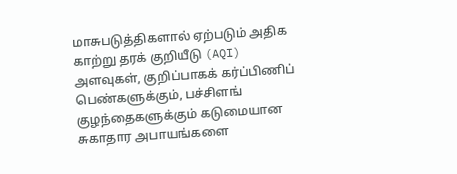மாசுபடுத்திகளால் ஏற்படும் அதிக காற்று தரக் குறியீடு (AQI) அளவுகள், குறிப்பாகக் கர்ப்பிணிப் பெண்களுக்கும், பச்சிளங் குழந்தைகளுக்கும் கடுமையான சுகாதார அபாயங்களை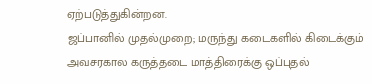ஏற்படுத்துகின்றன.
ஜப்பானில் முதல்முறை; மருந்து கடைகளில் கிடைக்கும் அவசரகால கருத்தடை மாத்திரைக்கு ஒப்புதல்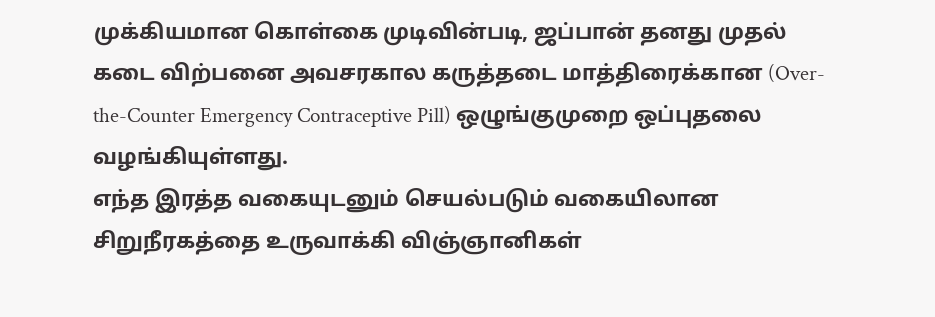முக்கியமான கொள்கை முடிவின்படி, ஜப்பான் தனது முதல் கடை விற்பனை அவசரகால கருத்தடை மாத்திரைக்கான (Over-the-Counter Emergency Contraceptive Pill) ஒழுங்குமுறை ஒப்புதலை வழங்கியுள்ளது.
எந்த இரத்த வகையுடனும் செயல்படும் வகையிலான சிறுநீரகத்தை உருவாக்கி விஞ்ஞானிகள்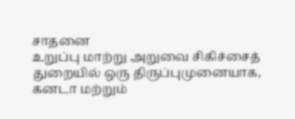சாதனை
உறுப்பு மாற்று அறுவை சிகிச்சைத் துறையில் ஒரு திருப்புமுனையாக, கனடா மற்றும்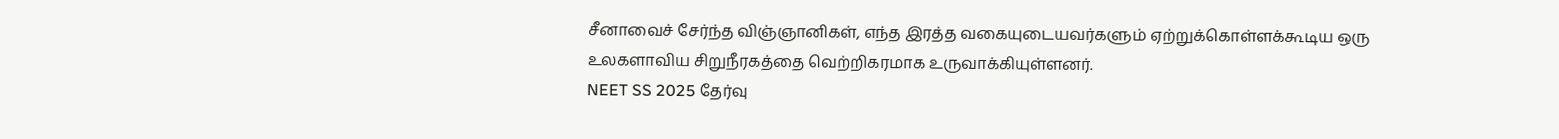சீனாவைச் சேர்ந்த விஞ்ஞானிகள், எந்த இரத்த வகையுடையவர்களும் ஏற்றுக்கொள்ளக்கூடிய ஒரு உலகளாவிய சிறுநீரகத்தை வெற்றிகரமாக உருவாக்கியுள்ளனர்.
NEET SS 2025 தேர்வு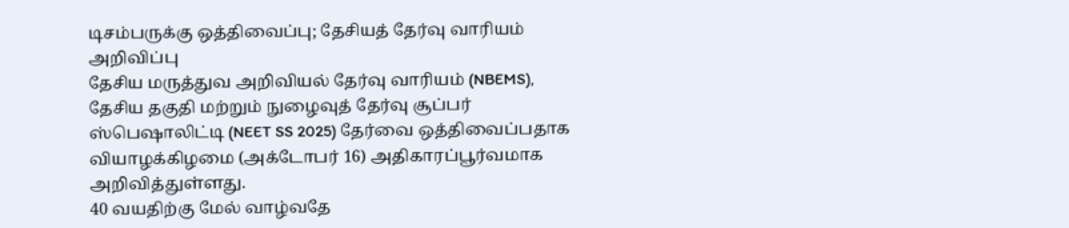டிசம்பருக்கு ஒத்திவைப்பு; தேசியத் தேர்வு வாரியம் அறிவிப்பு
தேசிய மருத்துவ அறிவியல் தேர்வு வாரியம் (NBEMS), தேசிய தகுதி மற்றும் நுழைவுத் தேர்வு சூப்பர் ஸ்பெஷாலிட்டி (NEET SS 2025) தேர்வை ஒத்திவைப்பதாக வியாழக்கிழமை (அக்டோபர் 16) அதிகாரப்பூர்வமாக அறிவித்துள்ளது.
40 வயதிற்கு மேல் வாழ்வதே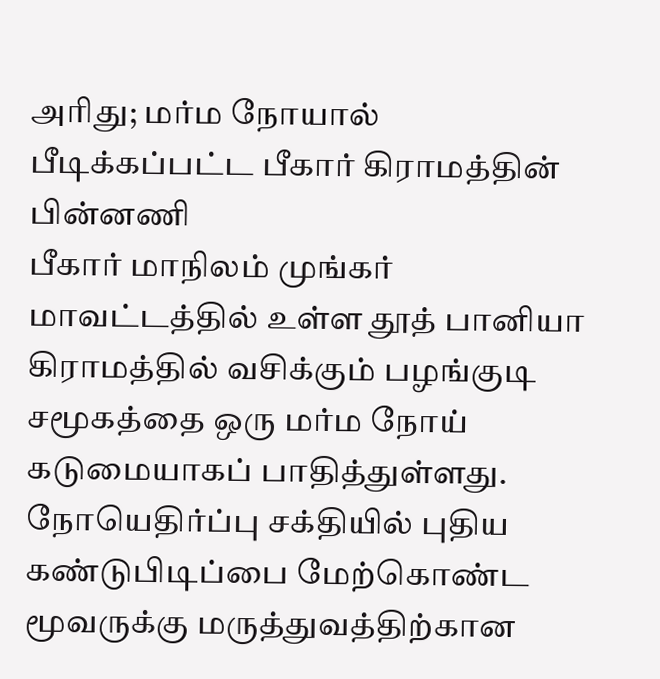அரிது; மர்ம நோயால் பீடிக்கப்பட்ட பீகார் கிராமத்தின் பின்னணி
பீகார் மாநிலம் முங்கர் மாவட்டத்தில் உள்ள தூத் பானியா கிராமத்தில் வசிக்கும் பழங்குடி சமூகத்தை ஒரு மர்ம நோய் கடுமையாகப் பாதித்துள்ளது.
நோயெதிர்ப்பு சக்தியில் புதிய கண்டுபிடிப்பை மேற்கொண்ட மூவருக்கு மருத்துவத்திற்கான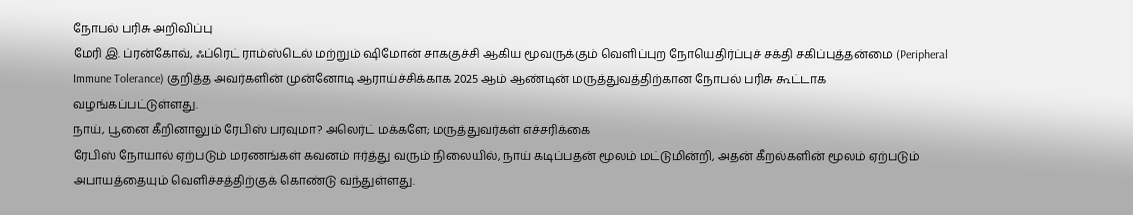நோபல் பரிசு அறிவிப்பு
மேரி இ. ப்ரன்கோவ், ஃப்ரெட் ராம்ஸ்டெல் மற்றும் ஷிமோன் சாககுச்சி ஆகிய மூவருக்கும் வெளிப்புற நோயெதிர்ப்புச் சக்தி சகிப்புத்தன்மை (Peripheral Immune Tolerance) குறித்த அவர்களின் முன்னோடி ஆராய்ச்சிக்காக 2025 ஆம் ஆண்டின் மருத்துவத்திற்கான நோபல் பரிசு கூட்டாக வழங்கப்பட்டுள்ளது.
நாய், பூனை கீறினாலும் ரேபிஸ் பரவுமா? அலெர்ட் மக்களே; மருத்துவர்கள் எச்சரிக்கை
ரேபிஸ் நோயால் ஏற்படும் மரணங்கள் கவனம் ஈர்த்து வரும் நிலையில், நாய் கடிப்பதன் மூலம் மட்டுமின்றி, அதன் கீறல்களின் மூலம் ஏற்படும் அபாயத்தையும் வெளிச்சத்திற்குக் கொண்டு வந்துள்ளது.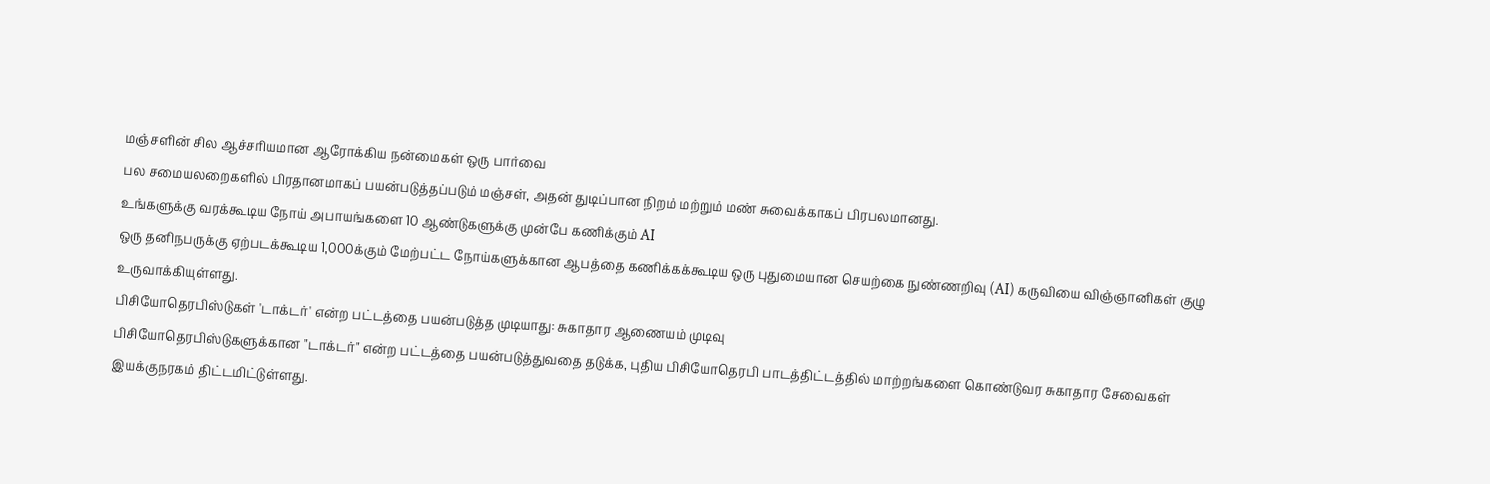மஞ்சளின் சில ஆச்சரியமான ஆரோக்கிய நன்மைகள் ஒரு பார்வை
பல சமையலறைகளில் பிரதானமாகப் பயன்படுத்தப்படும் மஞ்சள், அதன் துடிப்பான நிறம் மற்றும் மண் சுவைக்காகப் பிரபலமானது.
உங்களுக்கு வரக்கூடிய நோய் அபாயங்களை 10 ஆண்டுகளுக்கு முன்பே கணிக்கும் AI
ஒரு தனிநபருக்கு ஏற்படக்கூடிய 1,000க்கும் மேற்பட்ட நோய்களுக்கான ஆபத்தை கணிக்கக்கூடிய ஒரு புதுமையான செயற்கை நுண்ணறிவு (AI) கருவியை விஞ்ஞானிகள் குழு உருவாக்கியுள்ளது.
பிசியோதெரபிஸ்டுகள் 'டாக்டர்' என்ற பட்டத்தை பயன்படுத்த முடியாது: சுகாதார ஆணையம் முடிவு
பிசியோதெரபிஸ்டுகளுக்கான "டாக்டர்" என்ற பட்டத்தை பயன்படுத்துவதை தடுக்க, புதிய பிசியோதெரபி பாடத்திட்டத்தில் மாற்றங்களை கொண்டுவர சுகாதார சேவைகள் இயக்குநரகம் திட்டமிட்டுள்ளது.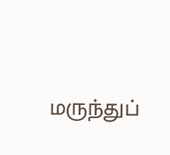மருந்துப்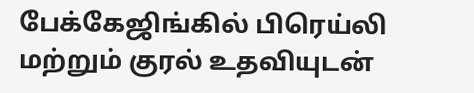பேக்கேஜிங்கில் பிரெய்லி மற்றும் குரல் உதவியுடன்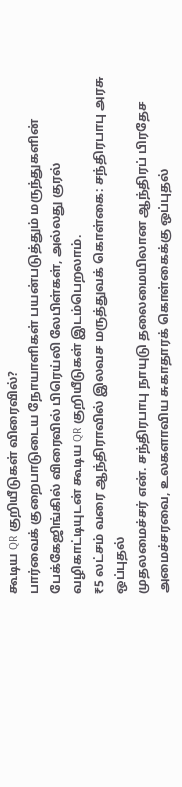கூடிய QR குறியீடுகள் விரைவில்?
பார்வைக் குறைபாடுடைய நோயாளிகள் பயன்படுத்தும் மருந்துகளின் பேக்கேஜிங்கில் விரைவில் பிரெய்லி லேபிள்கள், அல்லது குரல் வழிகாட்டியுடன் கூடிய QR குறியீடுகள் இடம்பெறலாம்.
₹5 லட்சம் வரை ஆந்திராவில் இலவச மருத்துவக் கொள்கை: சந்திரபாபு அரசு ஒப்புதல்
முதலமைச்சர் என். சந்திரபாபு நாயுடு தலைமையிலான ஆந்திரப் பிரதேச அமைச்சரவை, உலகளாவிய சுகாதாரக் கொள்கைக்கு ஒப்புதல்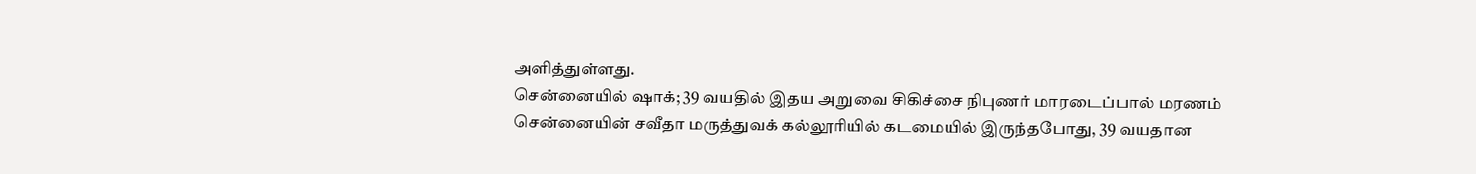அளித்துள்ளது.
சென்னையில் ஷாக்; 39 வயதில் இதய அறுவை சிகிச்சை நிபுணர் மாரடைப்பால் மரணம்
சென்னையின் சவீதா மருத்துவக் கல்லூரியில் கடமையில் இருந்தபோது, 39 வயதான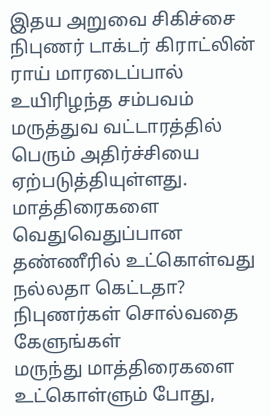இதய அறுவை சிகிச்சை நிபுணர் டாக்டர் கிராட்லின் ராய் மாரடைப்பால் உயிரிழந்த சம்பவம் மருத்துவ வட்டாரத்தில் பெரும் அதிர்ச்சியை ஏற்படுத்தியுள்ளது.
மாத்திரைகளை வெதுவெதுப்பான தண்ணீரில் உட்கொள்வது நல்லதா கெட்டதா? நிபுணர்கள் சொல்வதை கேளுங்கள்
மருந்து மாத்திரைகளை உட்கொள்ளும் போது,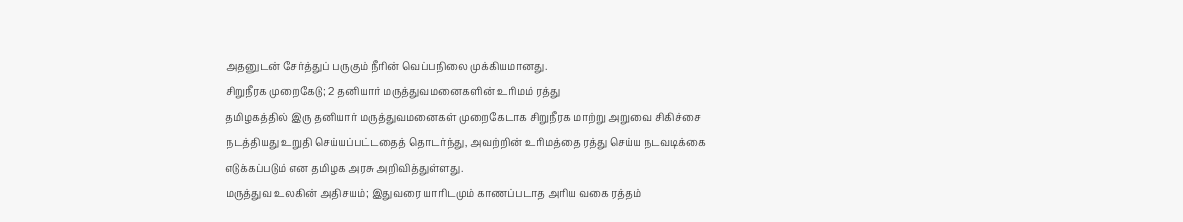அதனுடன் சேர்த்துப் பருகும் நீரின் வெப்பநிலை முக்கியமானது.
சிறுநீரக முறைகேடு; 2 தனியார் மருத்துவமனைகளின் உரிமம் ரத்து
தமிழகத்தில் இரு தனியார் மருத்துவமனைகள் முறைகேடாக சிறுநீரக மாற்று அறுவை சிகிச்சை நடத்தியது உறுதி செய்யப்பட்டதைத் தொடர்ந்து, அவற்றின் உரிமத்தை ரத்து செய்ய நடவடிக்கை எடுக்கப்படும் என தமிழக அரசு அறிவித்துள்ளது.
மருத்துவ உலகின் அதிசயம்; இதுவரை யாரிடமும் காணப்படாத அரிய வகை ரத்தம்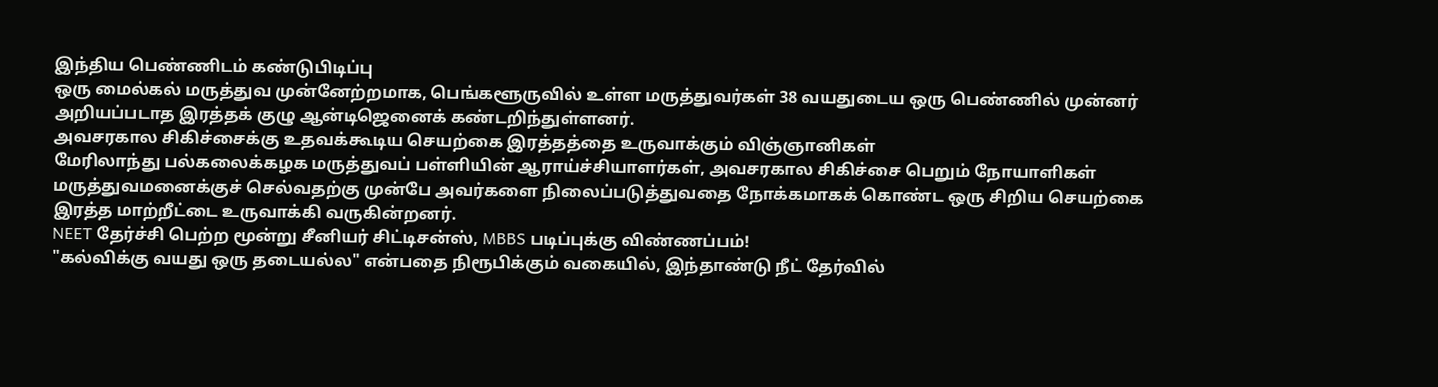இந்திய பெண்ணிடம் கண்டுபிடிப்பு
ஒரு மைல்கல் மருத்துவ முன்னேற்றமாக, பெங்களூருவில் உள்ள மருத்துவர்கள் 38 வயதுடைய ஒரு பெண்ணில் முன்னர் அறியப்படாத இரத்தக் குழு ஆன்டிஜெனைக் கண்டறிந்துள்ளனர்.
அவசரகால சிகிச்சைக்கு உதவக்கூடிய செயற்கை இரத்தத்தை உருவாக்கும் விஞ்ஞானிகள்
மேரிலாந்து பல்கலைக்கழக மருத்துவப் பள்ளியின் ஆராய்ச்சியாளர்கள், அவசரகால சிகிச்சை பெறும் நோயாளிகள் மருத்துவமனைக்குச் செல்வதற்கு முன்பே அவர்களை நிலைப்படுத்துவதை நோக்கமாகக் கொண்ட ஒரு சிறிய செயற்கை இரத்த மாற்றீட்டை உருவாக்கி வருகின்றனர்.
NEET தேர்ச்சி பெற்ற மூன்று சீனியர் சிட்டிசன்ஸ், MBBS படிப்புக்கு விண்ணப்பம்!
"கல்விக்கு வயது ஒரு தடையல்ல" என்பதை நிரூபிக்கும் வகையில், இந்தாண்டு நீட் தேர்வில்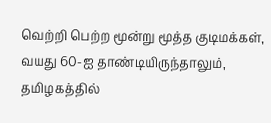வெற்றி பெற்ற மூன்று மூத்த குடிமக்கள், வயது 60-ஐ தாண்டியிருந்தாலும், தமிழகத்தில்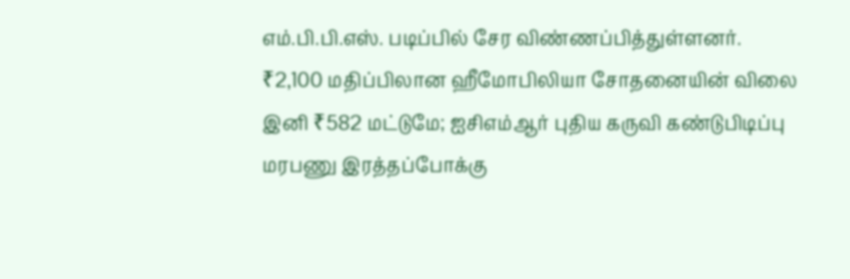எம்.பி.பி.எஸ். படிப்பில் சேர விண்ணப்பித்துள்ளனர்.
₹2,100 மதிப்பிலான ஹீமோபிலியா சோதனையின் விலை இனி ₹582 மட்டுமே; ஐசிஎம்ஆர் புதிய கருவி கண்டுபிடிப்பு
மரபணு இரத்தப்போக்கு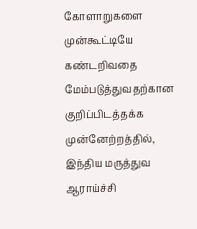கோளாறுகளை முன்கூட்டியே கண்டறிவதை மேம்படுத்துவதற்கான குறிப்பிடத்தக்க முன்னேற்றத்தில், இந்திய மருத்துவ ஆராய்ச்சி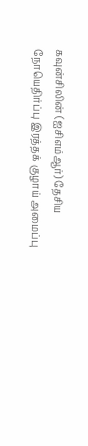கவுன்சிலின் (ஐசிஎம்ஆர்) தேசிய நோயெதிர்ப்பு இரத்தக் குழாய் அமைப்பு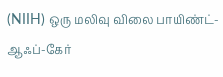(NIIH) ஒரு மலிவு விலை பாயிண்ட்-ஆஃப்-கேர்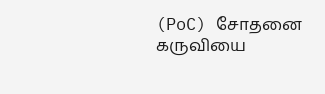(PoC) சோதனை கருவியை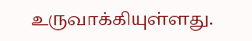உருவாக்கியுள்ளது.